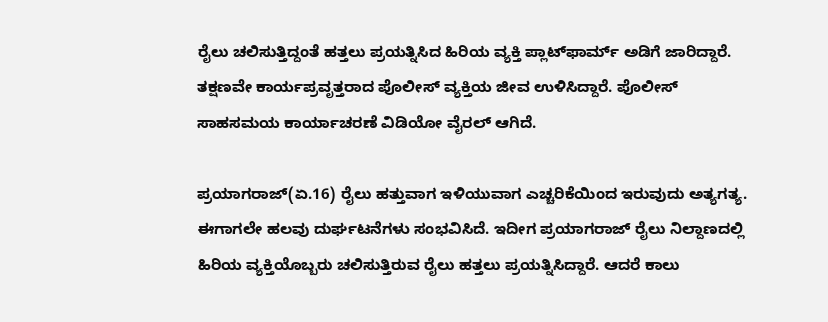ರೈಲು ಚಲಿಸುತ್ತಿದ್ದಂತೆ ಹತ್ತಲು ಪ್ರಯತ್ನಿಸಿದ ಹಿರಿಯ ವ್ಯಕ್ತಿ ಪ್ಲಾಟ್‌ಫಾರ್ಮ್ ಅಡಿಗೆ ಜಾರಿದ್ದಾರೆ. ತಕ್ಷಣವೇ ಕಾರ್ಯಪ್ರವೃತ್ತರಾದ ಪೊಲೀಸ್ ವ್ಯಕ್ತಿಯ ಜೀವ ಉಳಿಸಿದ್ದಾರೆ. ಪೊಲೀಸ್ ಸಾಹಸಮಯ ಕಾರ್ಯಾಚರಣೆ ವಿಡಿಯೋ ವೈರಲ್ ಆಗಿದೆ.

ಪ್ರಯಾಗರಾಜ್(ಏ.16) ರೈಲು ಹತ್ತುವಾಗ ಇಳಿಯುವಾಗ ಎಚ್ಚರಿಕೆಯಿಂದ ಇರುವುದು ಅತ್ಯಗತ್ಯ. ಈಗಾಗಲೇ ಹಲವು ದುರ್ಘಟನೆಗಳು ಸಂಭವಿಸಿದೆ. ಇದೀಗ ಪ್ರಯಾಗರಾಜ್ ರೈಲು ನಿಲ್ದಾಣದಲ್ಲಿ ಹಿರಿಯ ವ್ಯಕ್ತಿಯೊಬ್ಬರು ಚಲಿಸುತ್ತಿರುವ ರೈಲು ಹತ್ತಲು ಪ್ರಯತ್ನಿಸಿದ್ದಾರೆ. ಆದರೆ ಕಾಲು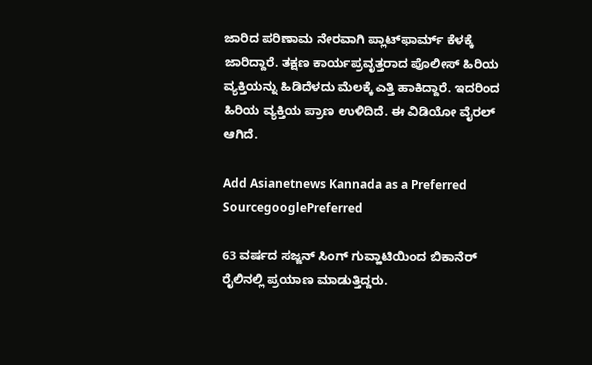ಜಾರಿದ ಪರಿಣಾಮ ನೇರವಾಗಿ ಪ್ಲಾಟ್‌ಫಾರ್ಮ್ ಕೆಳಕ್ಕೆ ಜಾರಿದ್ದಾರೆ. ತಕ್ಷಣ ಕಾರ್ಯಪ್ರವೃತ್ತರಾದ ಪೊಲೀಸ್ ಹಿರಿಯ ವ್ಯಕ್ತಿಯನ್ನು ಹಿಡಿದೆಳದು ಮೆಲಕ್ಕೆ ಎತ್ತಿ ಹಾಕಿದ್ದಾರೆ. ಇದರಿಂದ ಹಿರಿಯ ವ್ಯಕ್ತಿಯ ಪ್ರಾಣ ಉಳಿದಿದೆ. ಈ ವಿಡಿಯೋ ವೈರಲ್ ಆಗಿದೆ.

Add Asianetnews Kannada as a Preferred SourcegooglePreferred

63 ವರ್ಷದ ಸಜ್ಜನ್ ಸಿಂಗ್ ಗುವ್ಹಾಟಿಯಿಂದ ಬಿಕಾನೆರ್ ರೈಲಿನಲ್ಲಿ ಪ್ರಯಾಣ ಮಾಡುತ್ತಿದ್ದರು.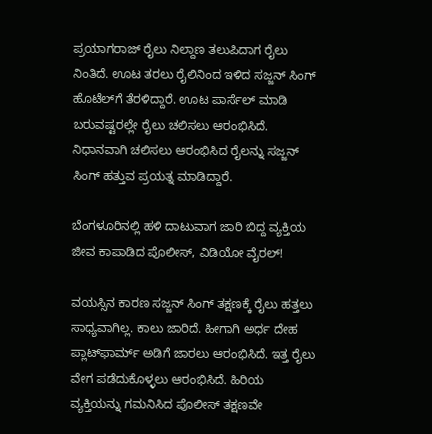ಪ್ರಯಾಗರಾಜ್ ರೈಲು ನಿಲ್ದಾಣ ತಲುಪಿದಾಗ ರೈಲು ನಿಂತಿದೆ. ಊಟ ತರಲು ರೈಲಿನಿಂದ ಇಳಿದ ಸಜ್ಜನ್ ಸಿಂಗ್ ಹೊಟೆಲ್‌ಗೆ ತೆರಳಿದ್ದಾರೆ. ಊಟ ಪಾರ್ಸೆಲ್ ಮಾಡಿ ಬರುವಷ್ಟರಲ್ಲೇ ರೈಲು ಚಲಿಸಲು ಆರಂಭಿಸಿದೆ. ನಿಧಾನವಾಗಿ ಚಲಿಸಲು ಆರಂಭಿಸಿದ ರೈಲನ್ನು ಸಜ್ಜನ್ ಸಿಂಗ್ ಹತ್ತುವ ಪ್ರಯತ್ನ ಮಾಡಿದ್ದಾರೆ.

ಬೆಂಗಳೂರಿನಲ್ಲಿ ಹಳಿ ದಾಟುವಾಗ ಜಾರಿ ಬಿದ್ದ ವ್ಯಕ್ತಿಯ ಜೀವ ಕಾಪಾಡಿದ ಪೊಲೀಸ್, ವಿಡಿಯೋ ವೈರಲ್!

ವಯಸ್ಸಿನ ಕಾರಣ ಸಜ್ಜನ್ ಸಿಂಗ್ ತಕ್ಷಣಕ್ಕೆ ರೈಲು ಹತ್ತಲು ಸಾಧ್ಯವಾಗಿಲ್ಲ. ಕಾಲು ಜಾರಿದೆ. ಹೀಗಾಗಿ ಅರ್ಧ ದೇಹ ಪ್ಲಾಟ್‌ಫಾರ್ಮ್ ಅಡಿಗೆ ಜಾರಲು ಆರಂಭಿಸಿದೆ. ಇತ್ತ ರೈಲು ವೇಗ ಪಡೆದುಕೊಳ್ಳಲು ಆರಂಭಿಸಿದೆ. ಹಿರಿಯ ವ್ಯಕ್ತಿಯನ್ನು ಗಮನಿಸಿದ ಪೊಲೀಸ್ ತಕ್ಷಣವೇ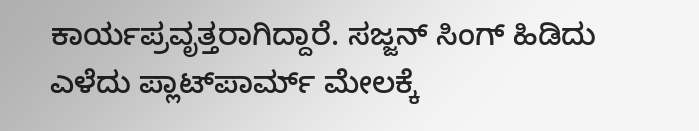ಕಾರ್ಯಪ್ರವೃತ್ತರಾಗಿದ್ದಾರೆ. ಸಜ್ಜನ್ ಸಿಂಗ್ ಹಿಡಿದು ಎಳೆದು ಪ್ಲಾಟ್‌ಪಾರ್ಮ್ ಮೇಲಕ್ಕೆ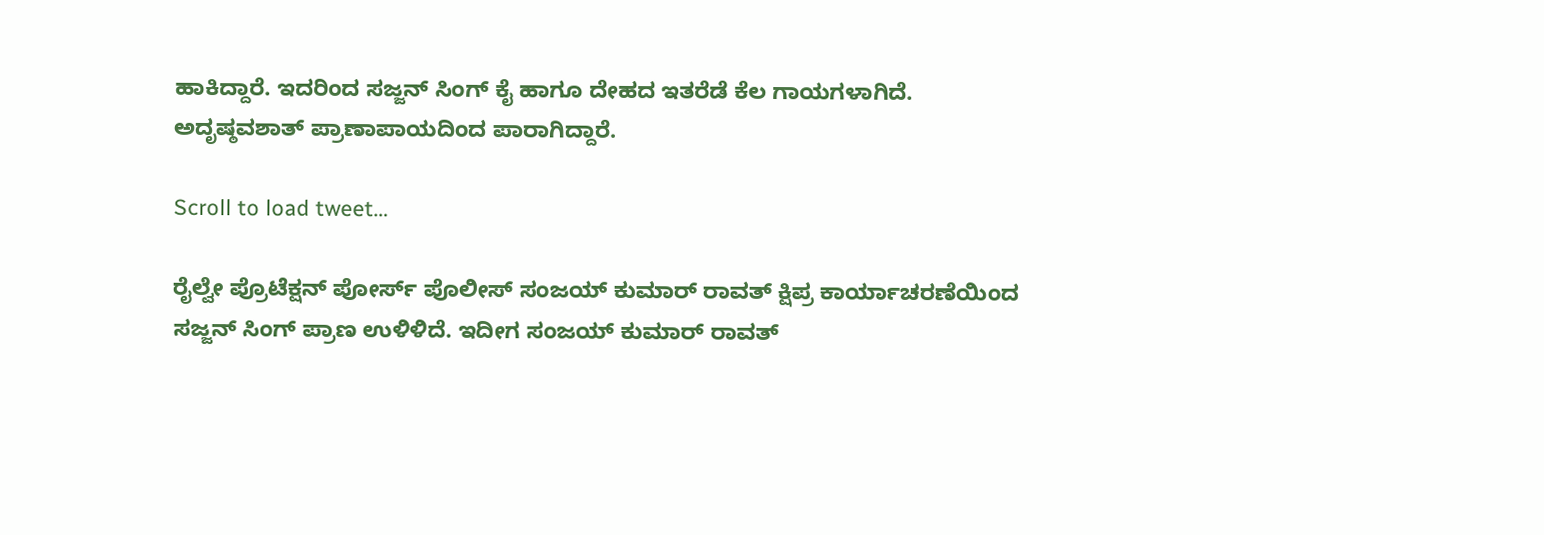ಹಾಕಿದ್ದಾರೆ. ಇದರಿಂದ ಸಜ್ಜನ್ ಸಿಂಗ್ ಕೈ ಹಾಗೂ ದೇಹದ ಇತರೆಡೆ ಕೆಲ ಗಾಯಗಳಾಗಿದೆ. ಅದೃಷ್ಠವಶಾತ್ ಪ್ರಾಣಾಪಾಯದಿಂದ ಪಾರಾಗಿದ್ದಾರೆ.

Scroll to load tweet…

ರೈಲ್ವೇ ಪ್ರೊಟೆಕ್ಷನ್ ಪೋರ್ಸ್ ಪೊಲೀಸ್ ಸಂಜಯ್ ಕುಮಾರ್ ರಾವತ್ ಕ್ಷಿಪ್ರ ಕಾರ್ಯಾಚರಣೆಯಿಂದ ಸಜ್ಜನ್ ಸಿಂಗ್ ಪ್ರಾಣ ಉಳಿಳಿದೆ. ಇದೀಗ ಸಂಜಯ್ ಕುಮಾರ್ ರಾವತ್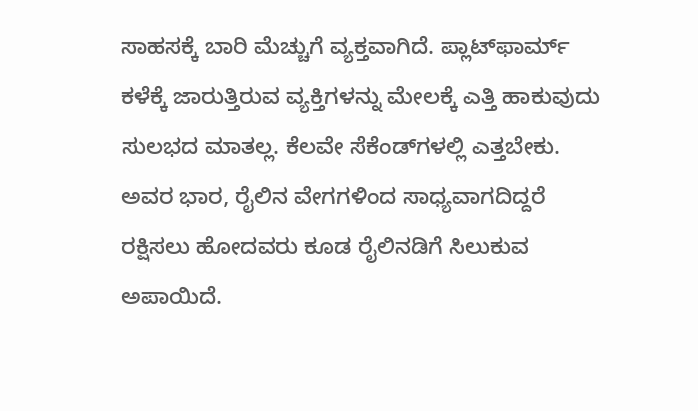ಸಾಹಸಕ್ಕೆ ಬಾರಿ ಮೆಚ್ಚುಗೆ ವ್ಯಕ್ತವಾಗಿದೆ. ಪ್ಲಾಟ್‌ಫಾರ್ಮ್ ಕಳೆಕ್ಕೆ ಜಾರುತ್ತಿರುವ ವ್ಯಕ್ತಿಗಳನ್ನು ಮೇಲಕ್ಕೆ ಎತ್ತಿ ಹಾಕುವುದು ಸುಲಭದ ಮಾತಲ್ಲ. ಕೆಲವೇ ಸೆಕೆಂಡ್‌ಗಳಲ್ಲಿ ಎತ್ತಬೇಕು. ಅವರ ಭಾರ, ರೈಲಿನ ವೇಗಗಳಿಂದ ಸಾಧ್ಯವಾಗದಿದ್ದರೆ ರಕ್ಷಿಸಲು ಹೋದವರು ಕೂಡ ರೈಲಿನಡಿಗೆ ಸಿಲುಕುವ ಅಪಾಯಿದೆ.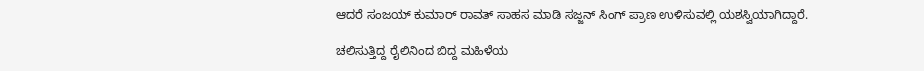ಆದರೆ ಸಂಜಯ್ ಕುಮಾರ್ ರಾವತ್ ಸಾಹಸ ಮಾಡಿ ಸಜ್ಜನ್ ಸಿಂಗ್ ಪ್ರಾಣ ಉಳಿಸುವಲ್ಲಿ ಯಶಸ್ವಿಯಾಗಿದ್ದಾರೆ.

ಚಲಿಸುತ್ತಿದ್ದ ರೈಲಿನಿಂದ ಬಿದ್ದ ಮಹಿಳೆಯ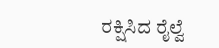ರಕ್ಷಿಸಿದ ರೈಲ್ವೆ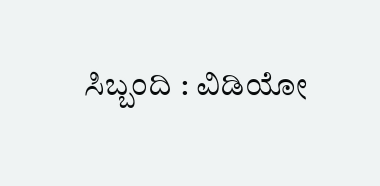ಸಿಬ್ಬಂದಿ : ವಿಡಿಯೋ